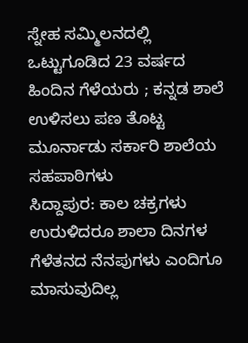ಸ್ನೇಹ ಸಮ್ಮಿಲನದಲ್ಲಿ ಒಟ್ಟುಗೂಡಿದ 23 ವರ್ಷದ ಹಿಂದಿನ ಗೆಳೆಯರು ; ಕನ್ನಡ ಶಾಲೆ ಉಳಿಸಲು ಪಣ ತೊಟ್ಟ ಮೂರ್ನಾಡು ಸರ್ಕಾರಿ ಶಾಲೆಯ ಸಹಪಾಠಿಗಳು
ಸಿದ್ದಾಪುರ: ಕಾಲ ಚಕ್ರಗಳು ಉರುಳಿದರೂ ಶಾಲಾ ದಿನಗಳ ಗೆಳೆತನದ ನೆನಪುಗಳು ಎಂದಿಗೂ ಮಾಸುವುದಿಲ್ಲ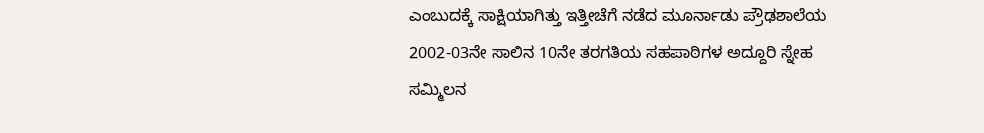ಎಂಬುದಕ್ಕೆ ಸಾಕ್ಷಿಯಾಗಿತ್ತು ಇತ್ತೀಚೆಗೆ ನಡೆದ ಮೂರ್ನಾಡು ಪ್ರೌಢಶಾಲೆಯ 2002-03ನೇ ಸಾಲಿನ 10ನೇ ತರಗತಿಯ ಸಹಪಾಠಿಗಳ ಅದ್ದೂರಿ ಸ್ನೇಹ ಸಮ್ಮಿಲನ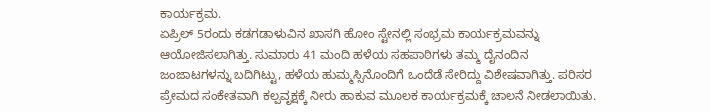ಕಾರ್ಯಕ್ರಮ.
ಏಪ್ರಿಲ್ 5ರಂದು ಕಡಗಡಾಳುವಿನ ಖಾಸಗಿ ಹೋಂ ಸ್ಟೇನಲ್ಲಿ ಸಂಭ್ರಮ ಕಾರ್ಯಕ್ರಮವನ್ನು ಆಯೋಜಿಸಲಾಗಿತ್ತು. ಸುಮಾರು 41 ಮಂದಿ ಹಳೆಯ ಸಹಪಾಠಿಗಳು ತಮ್ಮ ದೈನಂದಿನ ಜಂಜಾಟಗಳನ್ನು ಬದಿಗಿಟ್ಟು, ಹಳೆಯ ಹುಮ್ಮಸ್ಸಿನೊಂದಿಗೆ ಒಂದೆಡೆ ಸೇರಿದ್ದು ವಿಶೇಷವಾಗಿತ್ತು. ಪರಿಸರ ಪ್ರೇಮದ ಸಂಕೇತವಾಗಿ ಕಲ್ಪವೃಕ್ಷಕ್ಕೆ ನೀರು ಹಾಕುವ ಮೂಲಕ ಕಾರ್ಯಕ್ರಮಕ್ಕೆ ಚಾಲನೆ ನೀಡಲಾಯಿತು.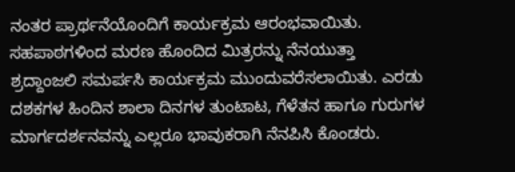ನಂತರ ಪ್ರಾರ್ಥನೆಯೊಂದಿಗೆ ಕಾರ್ಯಕ್ರಮ ಆರಂಭವಾಯಿತು.
ಸಹಪಾಠಗಳಿಂದ ಮರಣ ಹೊಂದಿದ ಮಿತ್ರರನ್ನು ನೆನಯುತ್ತಾ ಶ್ರದ್ದಾಂಜಲಿ ಸಮರ್ಪಸಿ ಕಾರ್ಯಕ್ರಮ ಮುಂದುವರೆಸಲಾಯಿತು. ಎರಡು ದಶಕಗಳ ಹಿಂದಿನ ಶಾಲಾ ದಿನಗಳ ತುಂಟಾಟ, ಗೆಳೆತನ ಹಾಗೂ ಗುರುಗಳ ಮಾರ್ಗದರ್ಶನವನ್ನು ಎಲ್ಲರೂ ಭಾವುಕರಾಗಿ ನೆನಪಿಸಿ ಕೊಂಡರು.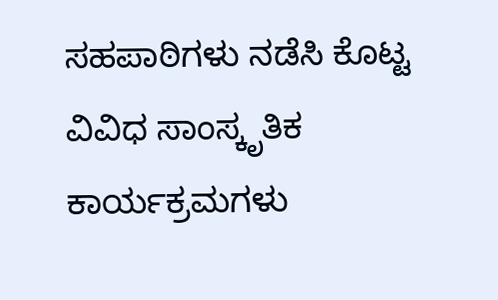ಸಹಪಾಠಿಗಳು ನಡೆಸಿ ಕೊಟ್ಟ ವಿವಿಧ ಸಾಂಸ್ಕೃತಿಕ ಕಾರ್ಯಕ್ರಮಗಳು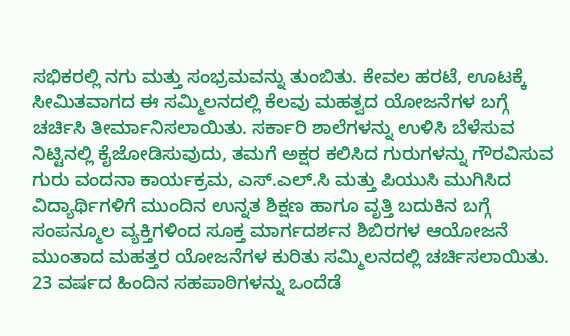ಸಭಿಕರಲ್ಲಿ ನಗು ಮತ್ತು ಸಂಭ್ರಮವನ್ನು ತುಂಬಿತು. ಕೇವಲ ಹರಟೆ, ಊಟಕ್ಕೆ ಸೀಮಿತವಾಗದ ಈ ಸಮ್ಮಿಲನದಲ್ಲಿ ಕೆಲವು ಮಹತ್ವದ ಯೋಜನೆಗಳ ಬಗ್ಗೆ ಚರ್ಚಿಸಿ ತೀರ್ಮಾನಿಸಲಾಯಿತು. ಸರ್ಕಾರಿ ಶಾಲೆಗಳನ್ನು ಉಳಿಸಿ ಬೆಳೆಸುವ ನಿಟ್ಟಿನಲ್ಲಿ ಕೈಜೋಡಿಸುವುದು, ತಮಗೆ ಅಕ್ಷರ ಕಲಿಸಿದ ಗುರುಗಳನ್ನು ಗೌರವಿಸುವ ಗುರು ವಂದನಾ ಕಾರ್ಯಕ್ರಮ, ಎಸ್.ಎಲ್.ಸಿ ಮತ್ತು ಪಿಯುಸಿ ಮುಗಿಸಿದ ವಿದ್ಯಾರ್ಥಿಗಳಿಗೆ ಮುಂದಿನ ಉನ್ನತ ಶಿಕ್ಷಣ ಹಾಗೂ ವೃತ್ತಿ ಬದುಕಿನ ಬಗ್ಗೆ ಸಂಪನ್ಮೂಲ ವ್ಯಕ್ತಿಗಳಿಂದ ಸೂಕ್ತ ಮಾರ್ಗದರ್ಶನ ಶಿಬಿರಗಳ ಆಯೋಜನೆ ಮುಂತಾದ ಮಹತ್ತರ ಯೋಜನೆಗಳ ಕುರಿತು ಸಮ್ಮಿಲನದಲ್ಲಿ ಚರ್ಚಿಸಲಾಯಿತು.
23 ವರ್ಷದ ಹಿಂದಿನ ಸಹಪಾಠಿಗಳನ್ನು ಒಂದೆಡೆ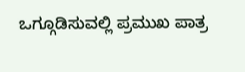ಒಗ್ಗೂಡಿಸುವಲ್ಲಿ ಪ್ರಮುಖ ಪಾತ್ರ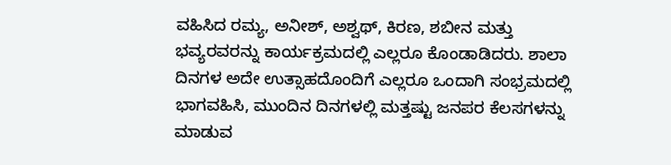ವಹಿಸಿದ ರಮ್ಯ, ಅನೀಶ್, ಅಶ್ವಥ್, ಕಿರಣ, ಶಬೀನ ಮತ್ತು ಭವ್ಯರವರನ್ನು ಕಾರ್ಯಕ್ರಮದಲ್ಲಿ ಎಲ್ಲರೂ ಕೊಂಡಾಡಿದರು. ಶಾಲಾ ದಿನಗಳ ಅದೇ ಉತ್ಸಾಹದೊಂದಿಗೆ ಎಲ್ಲರೂ ಒಂದಾಗಿ ಸಂಭ್ರಮದಲ್ಲಿ ಭಾಗವಹಿಸಿ, ಮುಂದಿನ ದಿನಗಳಲ್ಲಿ ಮತ್ತಷ್ಟು ಜನಪರ ಕೆಲಸಗಳನ್ನು ಮಾಡುವ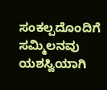ಸಂಕಲ್ಪದೊಂದಿಗೆ ಸಮ್ಮಿಲನವು ಯಶಸ್ವಿಯಾಗಿ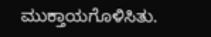ಮುಕ್ತಾಯಗೊಳಿಸಿತು.